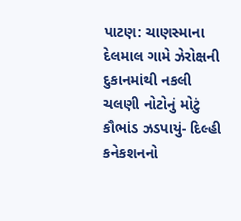પાટણ: ચાણસ્માના દેલમાલ ગામે ઝેરોક્ષની દુકાનમાંથી નકલી ચલણી નોટોનું મોટું કૌભાંડ ઝડપાયું- દિલ્હી કનેકશનનો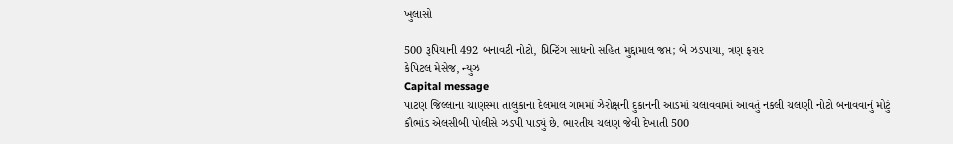ખુલાસો

500 રૂપિયાની 492 બનાવટી નોટો, પ્રિન્ટિંગ સાધનો સહિત મુદ્દામાલ જપ્ત; બે ઝડપાયા, ત્રણ ફરાર
કેપિટલ મેસેજ, ન્યુઝ
Capital message
પાટણ જિલ્લાના ચાણસ્મા તાલુકાના દેલમાલ ગામમાં ઝેરોક્ષની દુકાનની આડમાં ચલાવવામાં આવતું નકલી ચલણી નોટો બનાવવાનું મોટું કૌભાંડ એલસીબી પોલીસે ઝડપી પાડ્યું છે. ભારતીય ચલણ જેવી દેખાતી 500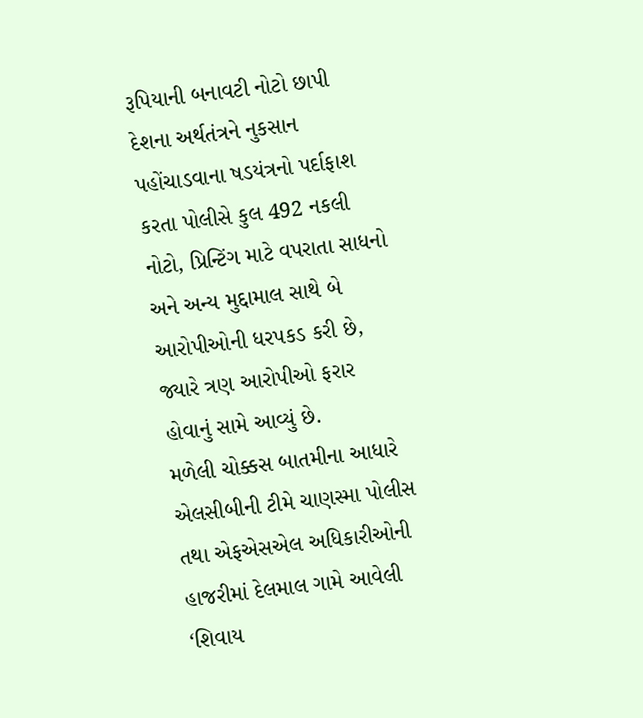રૂપિયાની બનાવટી નોટો છાપી દેશના અર્થતંત્રને નુકસાન પહોંચાડવાના ષડયંત્રનો પર્દાફાશ કરતા પોલીસે કુલ 492 નકલી નોટો, પ્રિન્ટિંગ માટે વપરાતા સાધનો અને અન્ય મુદ્દામાલ સાથે બે આરોપીઓની ધરપકડ કરી છે, જ્યારે ત્રણ આરોપીઓ ફરાર હોવાનું સામે આવ્યું છે.
મળેલી ચોક્કસ બાતમીના આધારે એલસીબીની ટીમે ચાણસ્મા પોલીસ તથા એફએસએલ અધિકારીઓની હાજરીમાં દેલમાલ ગામે આવેલી ‘શિવાય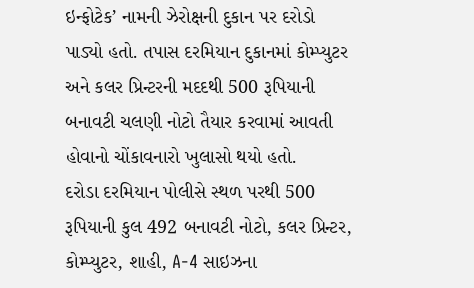ઇન્ફોટેક’ નામની ઝેરોક્ષની દુકાન પર દરોડો પાડ્યો હતો. તપાસ દરમિયાન દુકાનમાં કોમ્પ્યુટર અને કલર પ્રિન્ટરની મદદથી 500 રૂપિયાની બનાવટી ચલણી નોટો તૈયાર કરવામાં આવતી હોવાનો ચોંકાવનારો ખુલાસો થયો હતો.
દરોડા દરમિયાન પોલીસે સ્થળ પરથી 500 રૂપિયાની કુલ 492 બનાવટી નોટો, કલર પ્રિન્ટર, કોમ્પ્યુટર, શાહી, A-4 સાઇઝના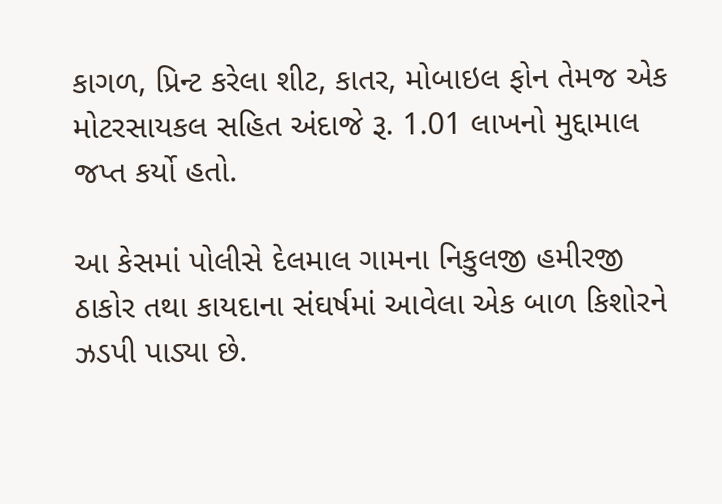કાગળ, પ્રિન્ટ કરેલા શીટ, કાતર, મોબાઇલ ફોન તેમજ એક મોટરસાયકલ સહિત અંદાજે રૂ. 1.01 લાખનો મુદ્દામાલ જપ્ત કર્યો હતો.

આ કેસમાં પોલીસે દેલમાલ ગામના નિકુલજી હમીરજી ઠાકોર તથા કાયદાના સંઘર્ષમાં આવેલા એક બાળ કિશોરને ઝડપી પાડ્યા છે.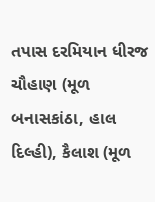તપાસ દરમિયાન ધીરજ ચૌહાણ (મૂળ બનાસકાંઠા, હાલ દિલ્હી), કૈલાશ (મૂળ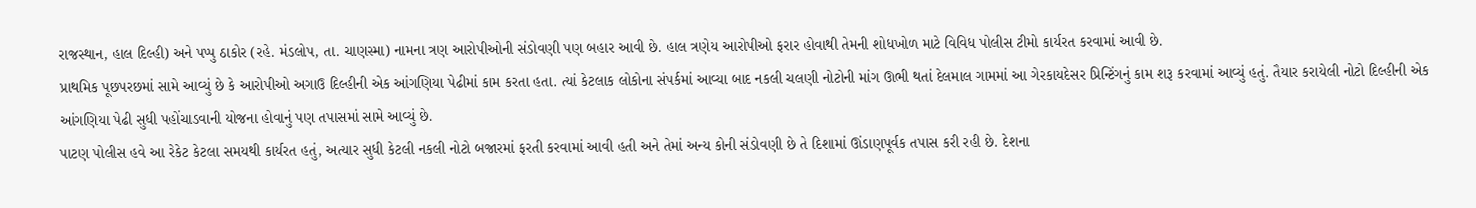રાજસ્થાન, હાલ દિલ્હી) અને પપ્પુ ઠાકોર (રહે. મંડલોપ, તા. ચાણસ્મા) નામના ત્રણ આરોપીઓની સંડોવણી પણ બહાર આવી છે. હાલ ત્રણેય આરોપીઓ ફરાર હોવાથી તેમની શોધખોળ માટે વિવિધ પોલીસ ટીમો કાર્યરત કરવામાં આવી છે.
પ્રાથમિક પૂછપરછમાં સામે આવ્યું છે કે આરોપીઓ અગાઉ દિલ્હીની એક આંગણિયા પેઢીમાં કામ કરતા હતા. ત્યાં કેટલાક લોકોના સંપર્કમાં આવ્યા બાદ નકલી ચલણી નોટોની માંગ ઊભી થતાં દેલમાલ ગામમાં આ ગેરકાયદેસર પ્રિન્ટિંગનું કામ શરૂ કરવામાં આવ્યું હતું. તૈયાર કરાયેલી નોટો દિલ્હીની એક આંગણિયા પેઢી સુધી પહોંચાડવાની યોજના હોવાનું પણ તપાસમાં સામે આવ્યું છે.
પાટણ પોલીસ હવે આ રેકેટ કેટલા સમયથી કાર્યરત હતું, અત્યાર સુધી કેટલી નકલી નોટો બજારમાં ફરતી કરવામાં આવી હતી અને તેમાં અન્ય કોની સંડોવણી છે તે દિશામાં ઊંડાણપૂર્વક તપાસ કરી રહી છે. દેશના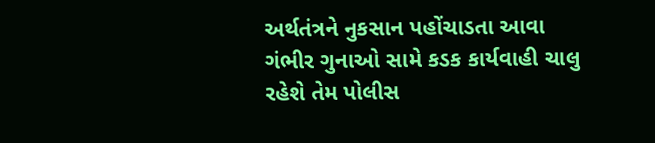અર્થતંત્રને નુકસાન પહોંચાડતા આવા ગંભીર ગુનાઓ સામે કડક કાર્યવાહી ચાલુ રહેશે તેમ પોલીસ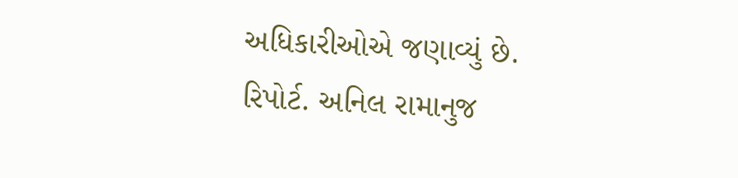અધિકારીઓએ જણાવ્યું છે.
રિપોર્ટ. અનિલ રામાનુજ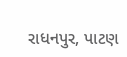રાધનપુર, પાટણ